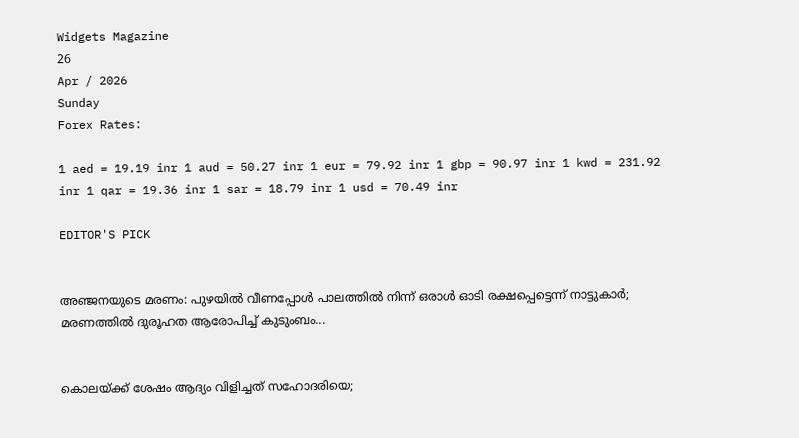Widgets Magazine
26
Apr / 2026
Sunday
Forex Rates:

1 aed = 19.19 inr 1 aud = 50.27 inr 1 eur = 79.92 inr 1 gbp = 90.97 inr 1 kwd = 231.92 inr 1 qar = 19.36 inr 1 sar = 18.79 inr 1 usd = 70.49 inr

EDITOR'S PICK


അഞ്ജനയുടെ മരണം: പുഴയിൽ വീണപ്പോൾ പാലത്തിൽ നിന്ന് ഒരാൾ ഓടി രക്ഷപ്പെട്ടെന്ന് നാട്ടുകാർ; മരണത്തിൽ ദുരൂഹത ആരോപിച്ച് കുടുംബം...


കൊലയ്ക്ക് ശേഷം ആദ്യം വിളിച്ചത് സഹോദരിയെ;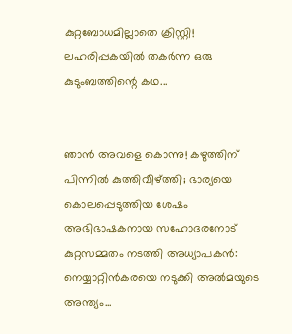കുറ്റബോധമില്ലാതെ ക്രിസ്റ്റി! ലഹരിപ്പകയിൽ തകർന്ന ഒരു കുടുംബത്തിന്റെ കഥ...


ഞാൻ അവളെ കൊന്നു! കഴുത്തിന് പിന്നിൽ കുത്തിവീഴ്ത്തി; ഭാര്യയെ കൊലപ്പെടുത്തിയ ശേഷം അഭിഭാഷകനായ സഹോദരനോട് കുറ്റസമ്മതം നടത്തി അധ്യാപകൻ: നെയ്യാറ്റിൻകരയെ നടുക്കി അൽമയുടെ അന്ത്യം...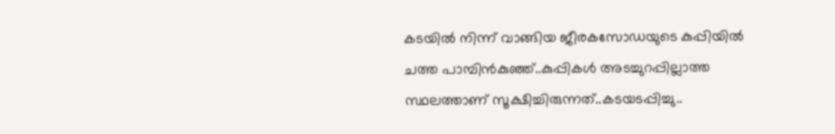കടയിൽ നിന്ന് വാങ്ങിയ ജീരകസോഡയുടെ കുപ്പിയിൽ ചത്ത പാമ്പിൻകുഞ്ഞ്..കുപ്പികൾ അടച്ചുറപ്പില്ലാത്ത സ്ഥലത്താണ് സൂക്ഷിച്ചിരുന്നത്..കടയടപ്പിച്ചു..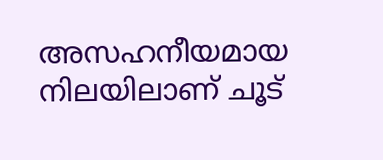അസഹനീയമായ നിലയിലാണ് ചൂട്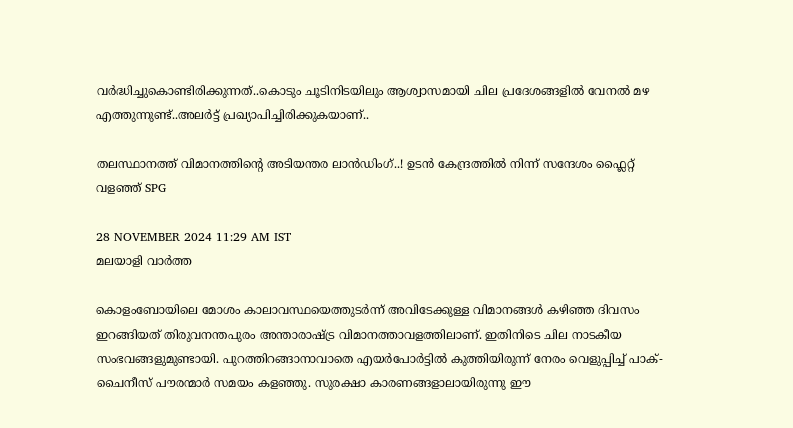വർദ്ധിച്ചുകൊണ്ടിരിക്കുന്നത്..കൊടും ചൂടിനിടയിലും ആശ്വാസമായി ചില പ്രദേശങ്ങളിൽ വേനൽ മഴ എത്തുന്നുണ്ട്..അലർട്ട് പ്രഖ്യാപിച്ചിരിക്കുകയാണ്..

തലസ്ഥാനത്ത് വിമാനത്തിന്റെ അടിയന്തര ലാൻഡിംഗ്..! ഉടൻ കേന്ദ്രത്തിൽ നിന്ന് സന്ദേശം ഫ്ലൈറ്റ് വളഞ്ഞ് SPG

28 NOVEMBER 2024 11:29 AM IST
മലയാളി വാര്‍ത്ത

കൊളംബോയിലെ മോശം കാലാവസ്ഥയെത്തുടര്‍ന്ന് അവിടേക്കുള്ള വിമാനങ്ങള്‍ കഴിഞ്ഞ ദിവസം ഇറങ്ങിയത് തിരുവനന്തപുരം അന്താരാഷ്ട്ര വിമാനത്താവളത്തിലാണ്. ഇതിനിടെ ചില നാടകീയ സംഭവങ്ങളുമുണ്ടായി. പുറത്തിറങ്ങാനാവാതെ എയര്‍പോര്‍ട്ടില്‍ കുത്തിയിരുന്ന് നേരം വെളുപ്പിച്ച് പാക്- ചൈനീസ് പൗരന്മാര്‍ സമയം കളഞ്ഞു. സുരക്ഷാ കാരണങ്ങളാലായിരുന്നു ഈ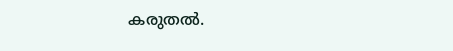കരുതല്‍.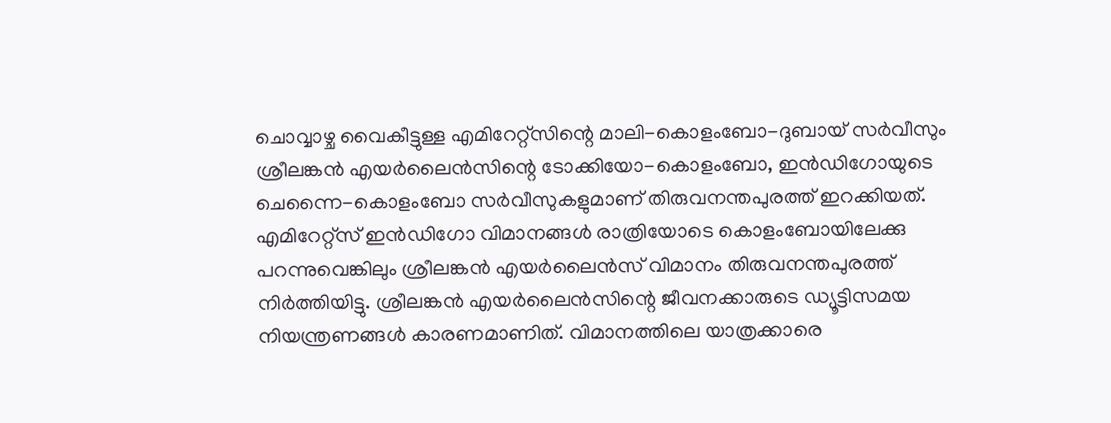ചൊവ്വാഴ്ച വൈകീട്ടുള്ള എമിറേറ്റ്‌സിന്റെ മാലി-കൊളംബോ-ദുബായ് സര്‍വീസും ശ്രീലങ്കന്‍ എയര്‍ലൈന്‍സിന്റെ ടോക്കിയോ-കൊളംബോ, ഇന്‍ഡിഗോയുടെ ചെന്നൈ-കൊളംബോ സര്‍വീസുകളുമാണ് തിരുവനന്തപുരത്ത് ഇറക്കിയത്. എമിറേറ്റ്സ് ഇന്‍ഡിഗോ വിമാനങ്ങള്‍ രാത്രിയോടെ കൊളംബോയിലേക്കു പറന്നുവെങ്കിലും ശ്രീലങ്കന്‍ എയര്‍ലൈന്‍സ് വിമാനം തിരുവനന്തപുരത്ത് നിര്‍ത്തിയിട്ടു. ശ്രീലങ്കന്‍ എയര്‍ലൈന്‍സിന്റെ ജീവനക്കാരുടെ ഡ്യൂട്ടിസമയ നിയന്ത്രണങ്ങള്‍ കാരണമാണിത്. വിമാനത്തിലെ യാത്രക്കാരെ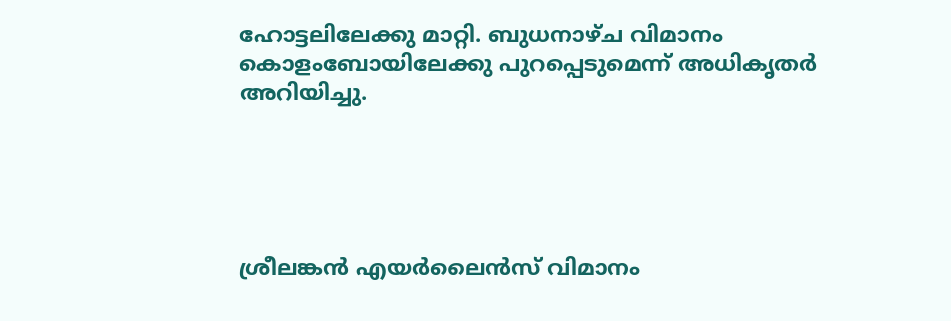ഹോട്ടലിലേക്കു മാറ്റി. ബുധനാഴ്ച വിമാനം കൊളംബോയിലേക്കു പുറപ്പെടുമെന്ന് അധികൃതര്‍ അറിയിച്ചു.





ശ്രീലങ്കന്‍ എയര്‍ലൈന്‍സ് വിമാനം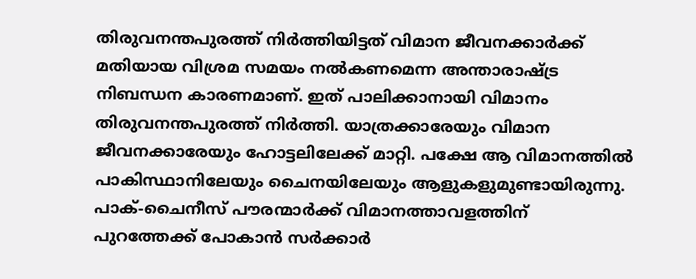തിരുവനന്തപുരത്ത് നിര്‍ത്തിയിട്ടത് വിമാന ജീവനക്കാര്‍ക്ക് മതിയായ വിശ്രമ സമയം നല്‍കണമെന്ന അന്താരാഷ്ട്ര നിബന്ധന കാരണമാണ്. ഇത് പാലിക്കാനായി വിമാനം തിരുവനന്തപുരത്ത് നിര്‍ത്തി. യാത്രക്കാരേയും വിമാന ജീവനക്കാരേയും ഹോട്ടലിലേക്ക് മാറ്റി. പക്ഷേ ആ വിമാനത്തില്‍ പാകിസ്ഥാനിലേയും ചൈനയിലേയും ആളുകളുമുണ്ടായിരുന്നു. പാക്-ചൈനീസ് പൗരന്മാര്‍ക്ക് വിമാനത്താവളത്തിന് പുറത്തേക്ക് പോകാന്‍ സര്‍ക്കാര്‍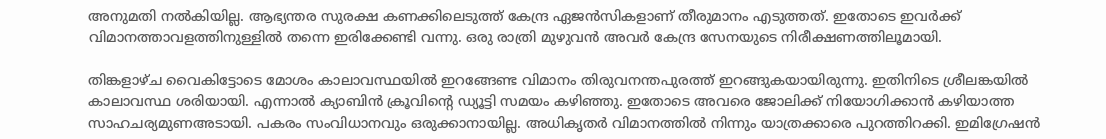അനുമതി നല്‍കിയില്ല. ആഭ്യന്തര സുരക്ഷ കണക്കിലെടുത്ത് കേന്ദ്ര ഏജന്‍സികളാണ് തീരുമാനം എടുത്തത്. ഇതോടെ ഇവര്‍ക്ക് വിമാനത്താവളത്തിനുള്ളില്‍ തന്നെ ഇരിക്കേണ്ടി വന്നു. ഒരു രാത്രി മുഴുവന്‍ അവര്‍ കേന്ദ്ര സേനയുടെ നിരീക്ഷണത്തിലൂമായി.

തിങ്കളാഴ്ച വൈകിട്ടോടെ മോശം കാലാവസ്ഥയില്‍ ഇറങ്ങേണ്ട വിമാനം തിരുവനന്തപുരത്ത് ഇറങ്ങുകയായിരുന്നു. ഇതിനിടെ ശ്രീലങ്കയില്‍ കാലാവസ്ഥ ശരിയായി. എന്നാല്‍ ക്യാബിന്‍ ക്രൂവിന്റെ ഡ്യൂട്ടി സമയം കഴിഞ്ഞു. ഇതോടെ അവരെ ജോലിക്ക് നിയോഗിക്കാന്‍ കഴിയാത്ത സാഹചര്യമുണഅടായി. പകരം സംവിധാനവും ഒരുക്കാനായില്ല. അധികൃതര്‍ വിമാനത്തില്‍ നിന്നും യാത്രക്കാരെ പുറത്തിറക്കി. ഇമിഗ്രേഷന്‍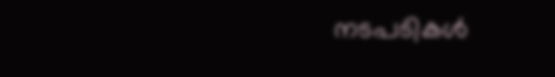നടപടികള്‍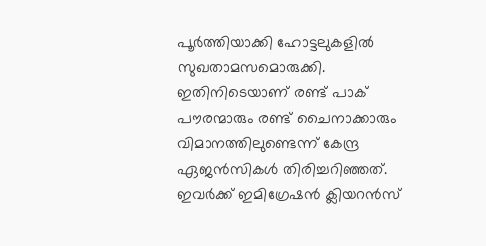പൂര്‍ത്തിയാക്കി ഹോട്ടലുകളില്‍ സുഖതാമസമൊരുക്കി. ഇതിനിടെയാണ് രണ്ട് പാക് പൗരന്മാരും രണ്ട് ചൈനാക്കാരും വിമാനത്തിലുണ്ടെന്ന് കേന്ദ്ര ഏജന്‍സികള്‍ തിരിച്ചറിഞ്ഞത്. ഇവര്‍ക്ക് ഇമിഗ്രേഷന്‍ ക്ലിയറന്‍സ്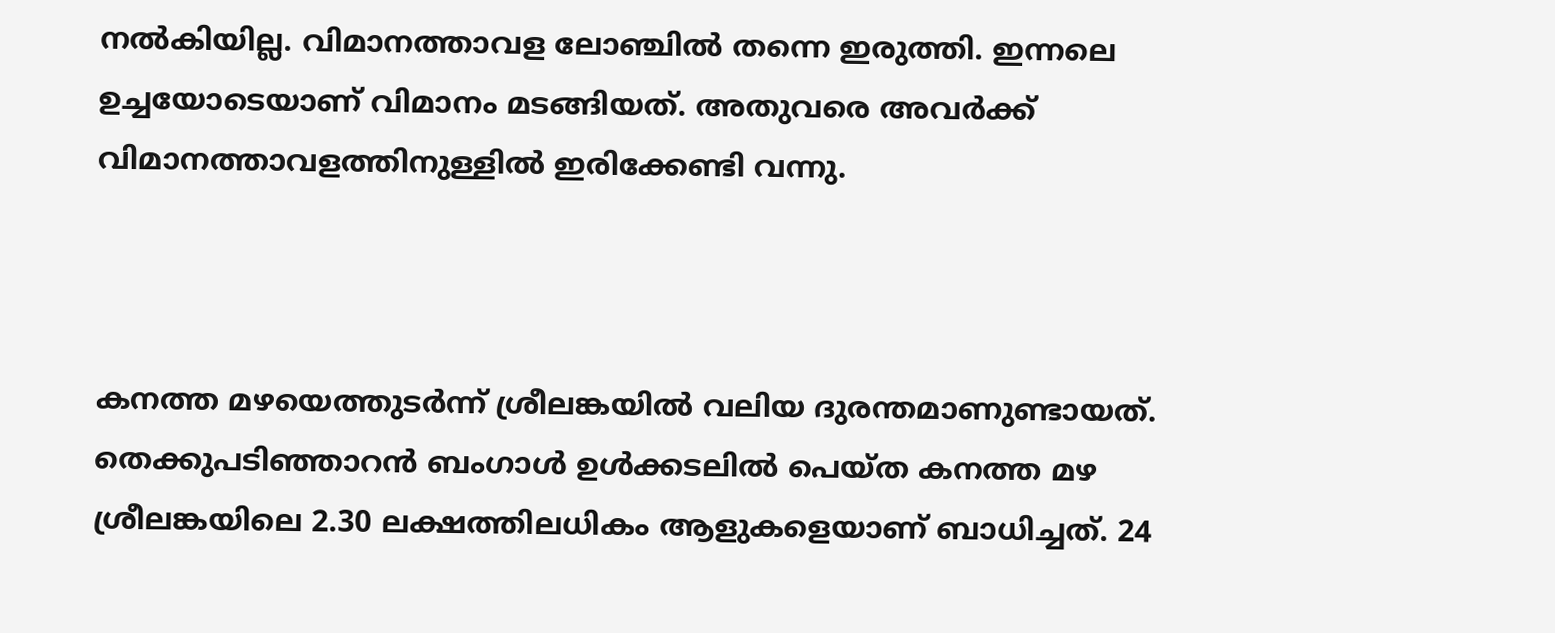നല്‍കിയില്ല. വിമാനത്താവള ലോഞ്ചില്‍ തന്നെ ഇരുത്തി. ഇന്നലെ ഉച്ചയോടെയാണ് വിമാനം മടങ്ങിയത്. അതുവരെ അവര്‍ക്ക് വിമാനത്താവളത്തിനുള്ളില്‍ ഇരിക്കേണ്ടി വന്നു.



കനത്ത മഴയെത്തുടര്‍ന്ന് ശ്രീലങ്കയില്‍ വലിയ ദുരന്തമാണുണ്ടായത്. തെക്കുപടിഞ്ഞാറന്‍ ബംഗാള്‍ ഉള്‍ക്കടലില്‍ പെയ്ത കനത്ത മഴ ശ്രീലങ്കയിലെ 2.30 ലക്ഷത്തിലധികം ആളുകളെയാണ് ബാധിച്ചത്. 24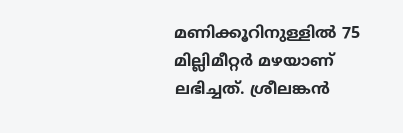മണിക്കൂറിനുള്ളില്‍ 75 മില്ലിമീറ്റര്‍ മഴയാണ് ലഭിച്ചത്. ശ്രീലങ്കന്‍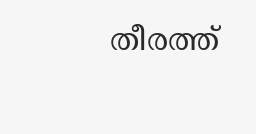തീരത്ത്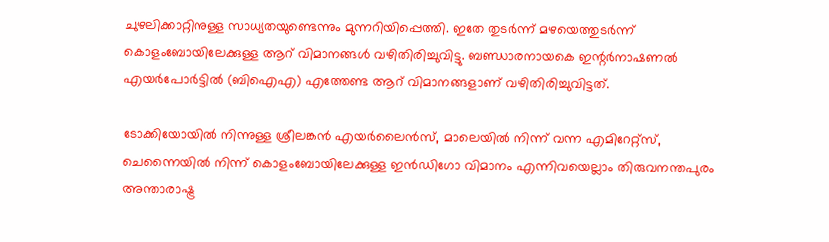ചുഴലിക്കാറ്റിനുള്ള സാധ്യതയുണ്ടെന്നും മുന്നറിയിപ്പെത്തി. ഇതേ തുടര്‍ന്ന് മഴയെത്തുടര്‍ന്ന് കൊളംബോയിലേക്കുള്ള ആറ് വിമാനങ്ങള്‍ വഴിതിരിച്ചുവിട്ടു. ബണ്ഡാരനായകെ ഇന്റര്‍നാഷണല്‍ എയര്‍പോര്‍ട്ടില്‍ (ബിഐഎ) എത്തേണ്ട ആറ് വിമാനങ്ങളാണ് വഴിതിരിച്ചുവിട്ടത്.

ടോക്കിയോയില്‍ നിന്നുള്ള ശ്രീലങ്കന്‍ എയര്‍ലൈന്‍സ്, മാലെയില്‍ നിന്ന് വന്ന എമിറേറ്റ്സ്, ചെന്നൈയില്‍ നിന്ന് കൊളംബോയിലേക്കുള്ള ഇന്‍ഡിഗോ വിമാനം എന്നിവയെല്ലാം തിരുവനന്തപുരം അന്താരാഷ്ട്ര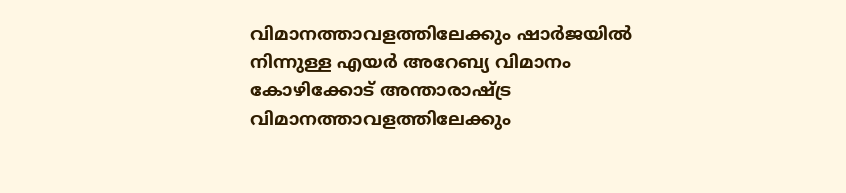വിമാനത്താവളത്തിലേക്കും ഷാര്‍ജയില്‍ നിന്നുള്ള എയര്‍ അറേബ്യ വിമാനം കോഴിക്കോട് അന്താരാഷ്ട്ര വിമാനത്താവളത്തിലേക്കും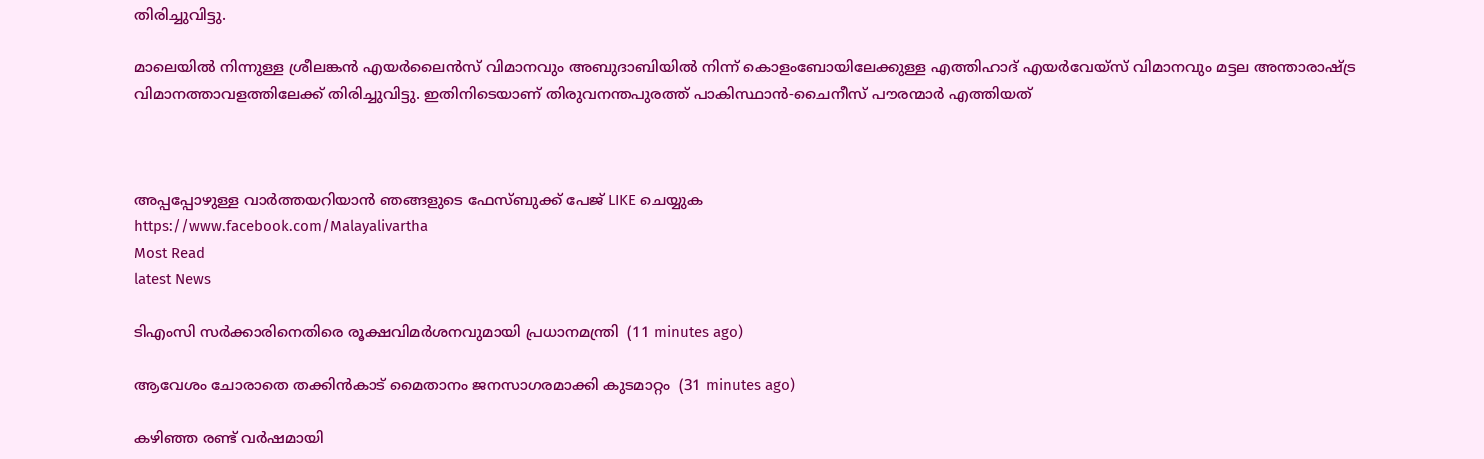തിരിച്ചുവിട്ടു.

മാലെയില്‍ നിന്നുള്ള ശ്രീലങ്കന്‍ എയര്‍ലൈന്‍സ് വിമാനവും അബുദാബിയില്‍ നിന്ന് കൊളംബോയിലേക്കുള്ള എത്തിഹാദ് എയര്‍വേയ്സ് വിമാനവും മട്ടല അന്താരാഷ്ട്ര വിമാനത്താവളത്തിലേക്ക് തിരിച്ചുവിട്ടു. ഇതിനിടെയാണ് തിരുവനന്തപുരത്ത് പാകിസ്ഥാന്‍-ചൈനീസ് പൗരന്മാര്‍ എത്തിയത്



അപ്പപ്പോഴുള്ള വാര്‍ത്തയറിയാന്‍ ഞങ്ങളുടെ ഫേസ്‌ബുക്ക്‌ പേജ് LIKE ചെയ്യുക
https://www.facebook.com/Malayalivartha
Most Read
latest News

ടിഎംസി സര്‍ക്കാരിനെതിരെ രൂക്ഷവിമര്‍ശനവുമായി പ്രധാനമന്ത്രി  (11 minutes ago)

ആവേശം ചോരാതെ തക്കിന്‍കാട് മൈതാനം ജനസാഗരമാക്കി കുടമാറ്റം  (31 minutes ago)

കഴിഞ്ഞ രണ്ട് വര്‍ഷമായി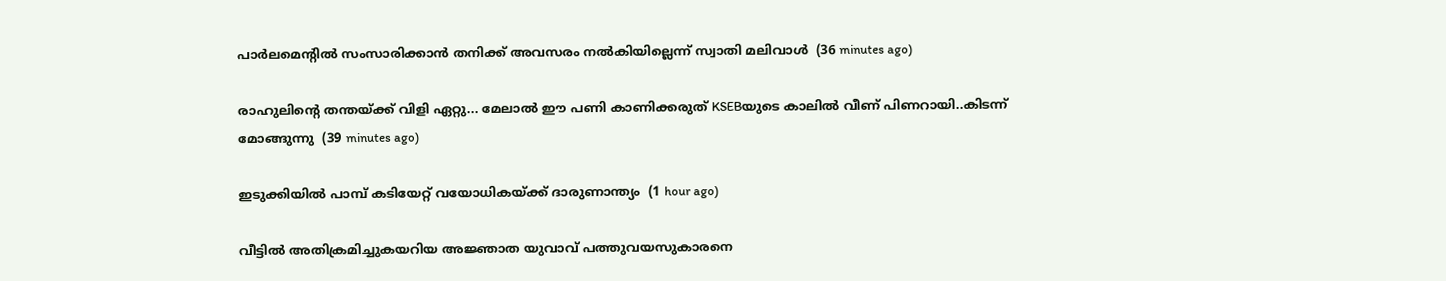പാര്‍ലമെന്റില്‍ സംസാരിക്കാന്‍ തനിക്ക് അവസരം നല്‍കിയില്ലെന്ന് സ്വാതി മലിവാള്‍  (36 minutes ago)

രാഹുലിന്റെ തന്തയ്ക്ക് വിളി ഏറ്റു... മേലാൽ ഈ പണി കാണിക്കരുത് KSEBയുടെ കാലിൽ വീണ് പിണറായി..കിടന്ന് മോങ്ങുന്നു  (39 minutes ago)

ഇടുക്കിയില്‍ പാമ്പ് കടിയേറ്റ് വയോധികയ്ക്ക് ദാരുണാന്ത്യം  (1 hour ago)

വീട്ടില്‍ അതിക്രമിച്ചുകയറിയ അജ്ഞാത യുവാവ് പത്തുവയസുകാരനെ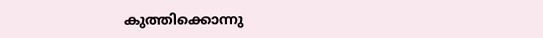കുത്തിക്കൊന്നു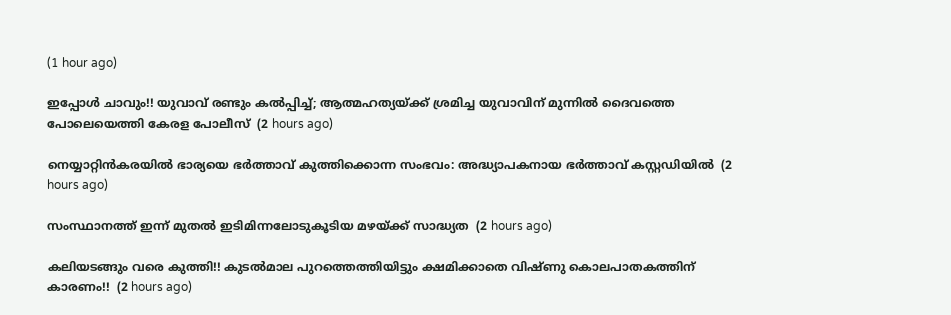(1 hour ago)

ഇപ്പോൾ ചാവും!! യുവാവ് രണ്ടും കൽപ്പിച്ച്; ആത്മഹത്യയ്ക്ക് ശ്രമിച്ച യുവാവിന് മുന്നിൽ ദൈവത്തെ പോലെയെത്തി കേരള പോലീസ്  (2 hours ago)

നെയ്യാറ്റിന്‍കരയില്‍ ഭാര്യയെ ഭര്‍ത്താവ് കുത്തിക്കൊന്ന സംഭവം: അദ്ധ്യാപകനായ ഭര്‍ത്താവ് കസ്റ്റഡിയില്‍  (2 hours ago)

സംസ്ഥാനത്ത് ഇന്ന് മുതല്‍ ഇടിമിന്നലോടുകൂടിയ മഴയ്ക്ക് സാദ്ധ്യത  (2 hours ago)

കലിയടങ്ങും വരെ കുത്തി!! കുടൽമാല പുറത്തെത്തിയിട്ടും ക്ഷമിക്കാതെ വിഷ്ണു കൊലപാതകത്തിന് കാരണം!!  (2 hours ago)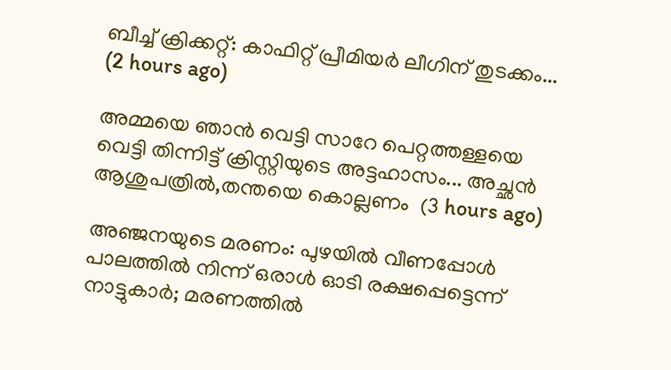ബീച്ച് ക്രിക്കറ്റ്: കാഫിറ്റ് പ്രീമിയർ ലീഗിന് തുടക്കം...  (2 hours ago)

അമ്മയെ ഞാൻ വെട്ടി സാറേ പെറ്റത്തള്ളയെ വെട്ടി തിന്നിട്ട് ക്രിസ്റ്റിയുടെ അട്ടഹാസം... അച്ഛൻ ആശുപത്രിൽ,തന്തയെ കൊല്ലണം  (3 hours ago)

അഞ്ജനയുടെ മരണം: പുഴയിൽ വീണപ്പോൾ പാലത്തിൽ നിന്ന് ഒരാൾ ഓടി രക്ഷപ്പെട്ടെന്ന് നാട്ടുകാർ; മരണത്തിൽ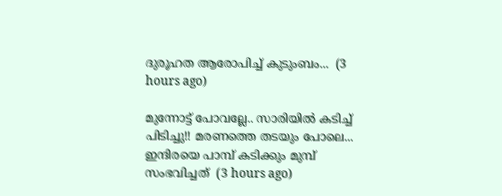ദുരൂഹത ആരോപിച്ച് കുടുംബം...  (3 hours ago)

മുന്നോട്ട് പോവല്ലേ.. സാരിയിൽ കടിച്ച് പിടിച്ചു!! മരണത്തെ തടയും പോലെ... ഇന്ദിരയെ പാമ്പ് കടിക്കും മുമ്പ് സംഭവിച്ചത്  (3 hours ago)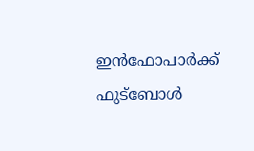ഇൻഫോപാർക്ക് ഫുട്ബോൾ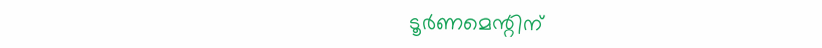ടൂർണമെന്റിന്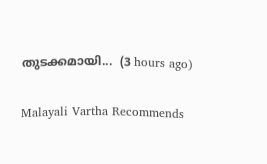തുടക്കമായി...  (3 hours ago)

Malayali Vartha Recommends